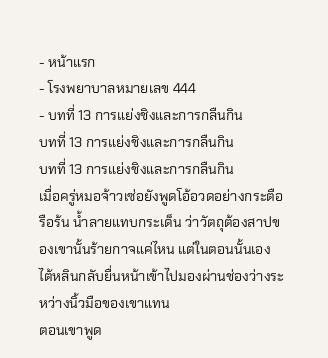- หน้าแรก
- โรงพยาบาลหมายเลข 444
- บทที่ 13 การแย่งชิงและการกลืนกิน
บทที่ 13 การแย่งชิงและการกลืนกิน
บทที่ 13 การแย่งชิงและการกลืนกิน
เมื่อครู่หมอจ้าวเซ่อยังพูดโอ้อวดอย่างกระตือรือร้น น้ำลายแทบกระเด็น ว่าวัตถุต้องสาปของเขานั้นร้ายกาจแค่ไหน แต่ในตอนนั้นเอง ไต้หลินกลับยื่นหน้าเข้าไปมองผ่านช่องว่างระหว่างนิ้วมือของเขาแทน
ตอนเขาพูด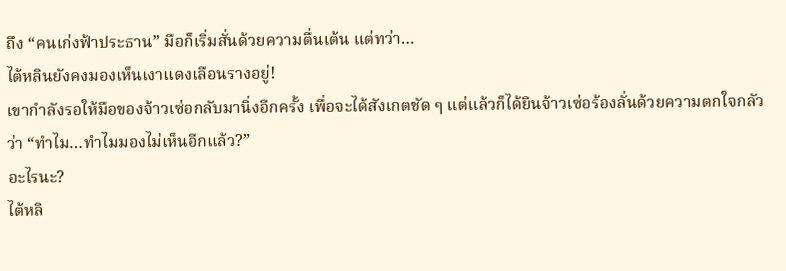ถึง “คนเก่งฟ้าประธาน” มือก็เริ่มสั่นด้วยความตื่นเต้น แต่ทว่า…
ไต้หลินยังคงมองเห็นเงาแดงเลือนรางอยู่!
เขากำลังรอให้มือของจ้าวเซ่อกลับมานิ่งอีกครั้ง เพื่อจะได้สังเกตชัด ๆ แต่แล้วก็ได้ยินจ้าวเซ่อร้องลั่นด้วยความตกใจกลัวว่า “ทำไม…ทำไมมองไม่เห็นอีกแล้ว?”
อะไรนะ?
ไต้หลิ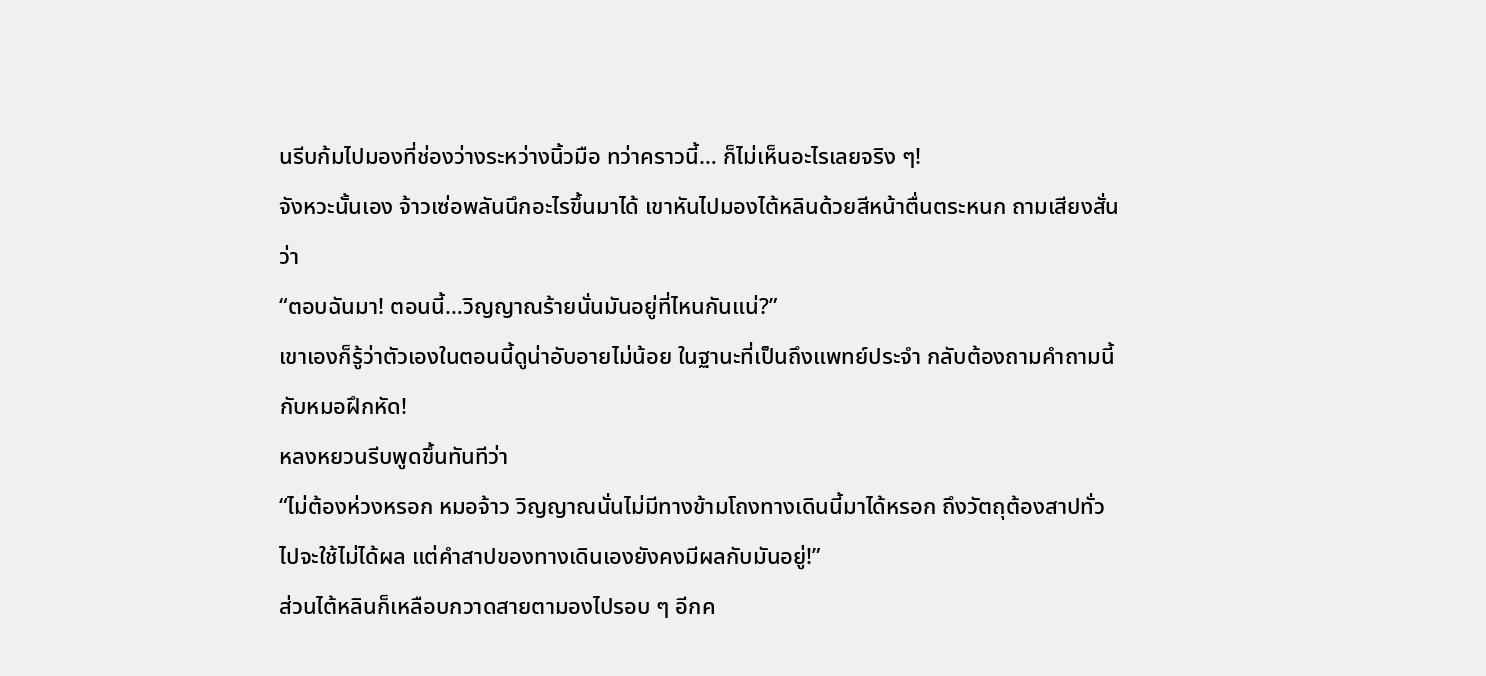นรีบก้มไปมองที่ช่องว่างระหว่างนิ้วมือ ทว่าคราวนี้… ก็ไม่เห็นอะไรเลยจริง ๆ!
จังหวะนั้นเอง จ้าวเซ่อพลันนึกอะไรขึ้นมาได้ เขาหันไปมองไต้หลินด้วยสีหน้าตื่นตระหนก ถามเสียงสั่นว่า
“ตอบฉันมา! ตอนนี้…วิญญาณร้ายนั่นมันอยู่ที่ไหนกันแน่?”
เขาเองก็รู้ว่าตัวเองในตอนนี้ดูน่าอับอายไม่น้อย ในฐานะที่เป็นถึงแพทย์ประจำ กลับต้องถามคำถามนี้กับหมอฝึกหัด!
หลงหยวนรีบพูดขึ้นทันทีว่า
“ไม่ต้องห่วงหรอก หมอจ้าว วิญญาณนั่นไม่มีทางข้ามโถงทางเดินนี้มาได้หรอก ถึงวัตถุต้องสาปทั่วไปจะใช้ไม่ได้ผล แต่คำสาปของทางเดินเองยังคงมีผลกับมันอยู่!”
ส่วนไต้หลินก็เหลือบกวาดสายตามองไปรอบ ๆ อีกค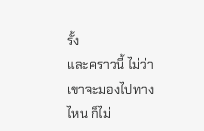รั้ง
และคราวนี้ ไม่ว่าเขาจะมองไปทางไหน ก็ไม่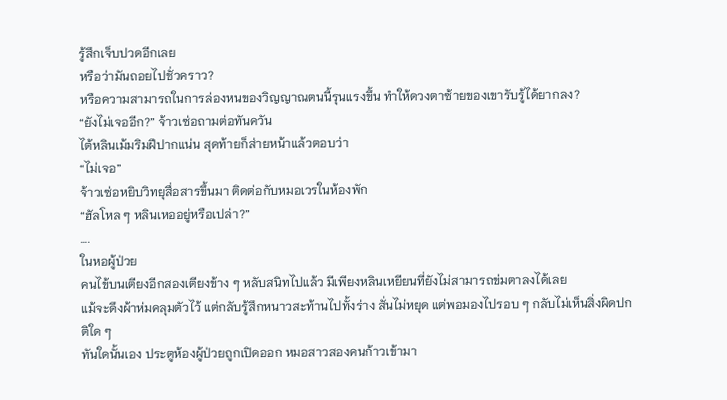รู้สึกเจ็บปวดอีกเลย
หรือว่ามันถอยไปชั่วคราว?
หรือความสามารถในการล่องหนของวิญญาณตนนี้รุนแรงขึ้น ทำให้ดวงตาซ้ายของเขารับรู้ได้ยากลง?
“ยังไม่เจออีก?” จ้าวเซ่อถามต่อทันควัน
ไต้หลินเม้มริมฝีปากแน่น สุดท้ายก็ส่ายหน้าแล้วตอบว่า
“ไม่เจอ”
จ้าวเซ่อหยิบวิทยุสื่อสารขึ้นมา ติดต่อกับหมอเวรในห้องพัก
“ฮัลโหล ๆ หลินเหออยู่หรือเปล่า?”
….
ในหอผู้ป่วย
คนไข้บนเตียงอีกสองเตียงข้าง ๆ หลับสนิทไปแล้ว มีเพียงหลินเหยียนที่ยังไม่สามารถข่มตาลงได้เลย
แม้จะดึงผ้าห่มคลุมตัวไว้ แต่กลับรู้สึกหนาวสะท้านไปทั้งร่าง สั่นไม่หยุด แต่พอมองไปรอบ ๆ กลับไม่เห็นสิ่งผิดปกติใด ๆ
ทันใดนั้นเอง ประตูห้องผู้ป่วยถูกเปิดออก หมอสาวสองคนก้าวเข้ามา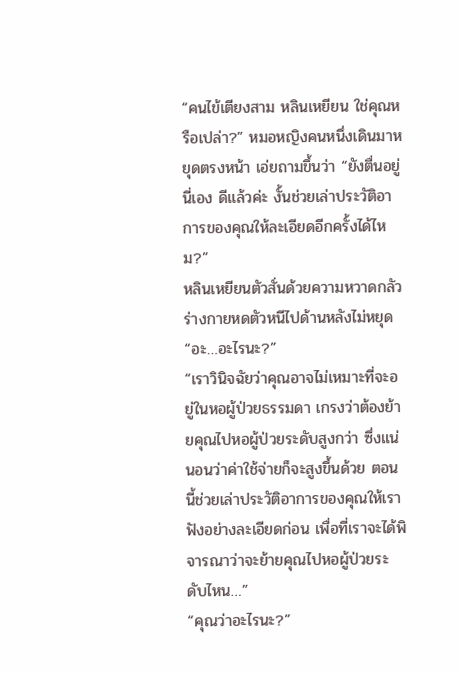“คนไข้เตียงสาม หลินเหยียน ใช่คุณหรือเปล่า?” หมอหญิงคนหนึ่งเดินมาหยุดตรงหน้า เอ่ยถามขึ้นว่า “ยังตื่นอยู่นี่เอง ดีแล้วค่ะ งั้นช่วยเล่าประวัติอาการของคุณให้ละเอียดอีกครั้งได้ไหม?”
หลินเหยียนตัวสั่นด้วยความหวาดกลัว ร่างกายหดตัวหนีไปด้านหลังไม่หยุด
“อะ…อะไรนะ?”
“เราวินิจฉัยว่าคุณอาจไม่เหมาะที่จะอยู่ในหอผู้ป่วยธรรมดา เกรงว่าต้องย้ายคุณไปหอผู้ป่วยระดับสูงกว่า ซึ่งแน่นอนว่าค่าใช้จ่ายก็จะสูงขึ้นด้วย ตอนนี้ช่วยเล่าประวัติอาการของคุณให้เราฟังอย่างละเอียดก่อน เพื่อที่เราจะได้พิจารณาว่าจะย้ายคุณไปหอผู้ป่วยระดับไหน…”
“คุณว่าอะไรนะ?”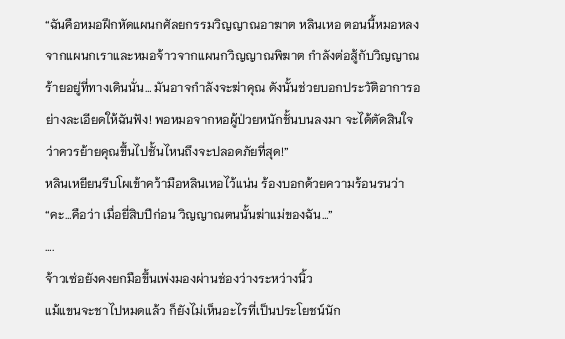“ฉันคือหมอฝึกหัดแผนกศัลยกรรมวิญญาณอาฆาต หลินเหอ ตอนนี้หมอหลงจากแผนกเราและหมอจ้าวจากแผนกวิญญาณพิฆาต กำลังต่อสู้กับวิญญาณร้ายอยู่ที่ทางเดินนั่น… มันอาจกำลังจะฆ่าคุณ ดังนั้นช่วยบอกประวัติอาการอย่างละเอียดให้ฉันฟัง! พอหมอจากหอผู้ป่วยหนักชั้นบนลงมา จะได้ตัดสินใจว่าควรย้ายคุณขึ้นไปชั้นไหนถึงจะปลอดภัยที่สุด!”
หลินเหยียนรีบโผเข้าคว้ามือหลินเหอไว้แน่น ร้องบอกด้วยความร้อนรนว่า
“คะ…คือว่า เมื่อยี่สิบปีก่อน วิญญาณตนนั้นฆ่าแม่ของฉัน…”
….
จ้าวเซ่อยังคงยกมือขึ้นเพ่งมองผ่านช่องว่างระหว่างนิ้ว
แม้แขนจะชาไปหมดแล้ว ก็ยังไม่เห็นอะไรที่เป็นประโยชน์นัก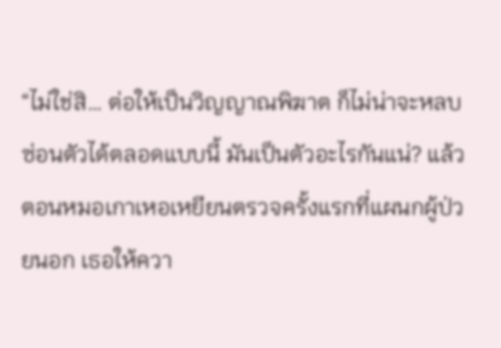“ไม่ใช่สิ… ต่อให้เป็นวิญญาณพิฆาต ก็ไม่น่าจะหลบซ่อนตัวได้ตลอดแบบนี้ มันเป็นตัวอะไรกันแน่? แล้วตอนหมอเกาเหอเหยียนตรวจครั้งแรกที่แผนกผู้ป่วยนอก เธอให้ควา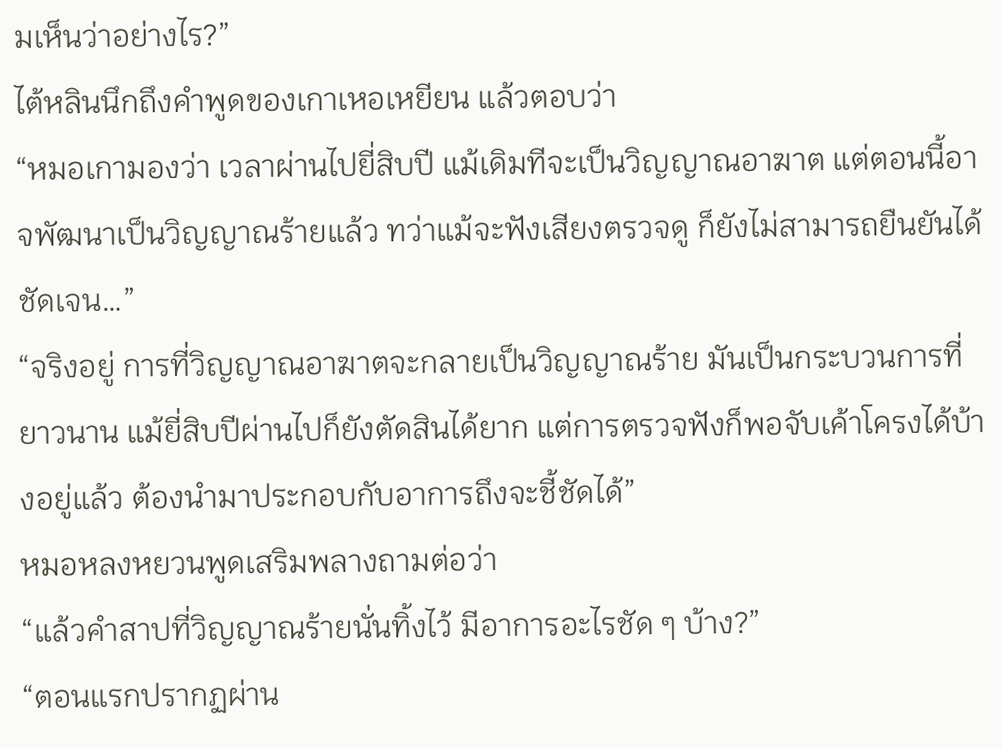มเห็นว่าอย่างไร?”
ไต้หลินนึกถึงคำพูดของเกาเหอเหยียน แล้วตอบว่า
“หมอเกามองว่า เวลาผ่านไปยี่สิบปี แม้เดิมทีจะเป็นวิญญาณอาฆาต แต่ตอนนี้อาจพัฒนาเป็นวิญญาณร้ายแล้ว ทว่าแม้จะฟังเสียงตรวจดู ก็ยังไม่สามารถยืนยันได้ชัดเจน…”
“จริงอยู่ การที่วิญญาณอาฆาตจะกลายเป็นวิญญาณร้าย มันเป็นกระบวนการที่ยาวนาน แม้ยี่สิบปีผ่านไปก็ยังตัดสินได้ยาก แต่การตรวจฟังก็พอจับเค้าโครงได้บ้างอยู่แล้ว ต้องนำมาประกอบกับอาการถึงจะชี้ชัดได้”
หมอหลงหยวนพูดเสริมพลางถามต่อว่า
“แล้วคำสาปที่วิญญาณร้ายนั่นทิ้งไว้ มีอาการอะไรชัด ๆ บ้าง?”
“ตอนแรกปรากฏผ่าน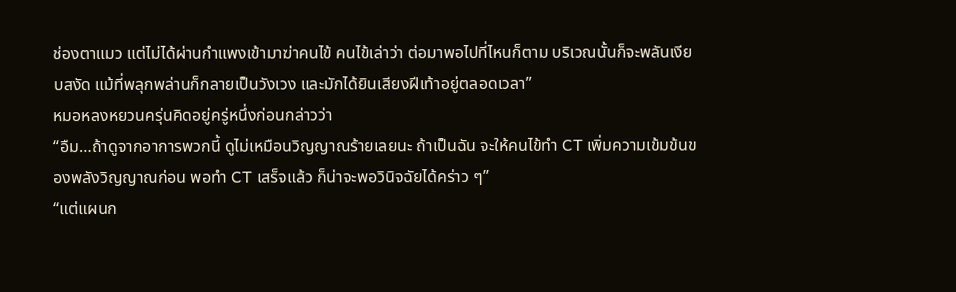ช่องตาแมว แต่ไม่ได้ผ่านกำแพงเข้ามาฆ่าคนไข้ คนไข้เล่าว่า ต่อมาพอไปที่ไหนก็ตาม บริเวณนั้นก็จะพลันเงียบสงัด แม้ที่พลุกพล่านก็กลายเป็นวังเวง และมักได้ยินเสียงฝีเท้าอยู่ตลอดเวลา”
หมอหลงหยวนครุ่นคิดอยู่ครู่หนึ่งก่อนกล่าวว่า
“อืม…ถ้าดูจากอาการพวกนี้ ดูไม่เหมือนวิญญาณร้ายเลยนะ ถ้าเป็นฉัน จะให้คนไข้ทำ CT เพิ่มความเข้มข้นของพลังวิญญาณก่อน พอทำ CT เสร็จแล้ว ก็น่าจะพอวินิจฉัยได้คร่าว ๆ”
“แต่แผนก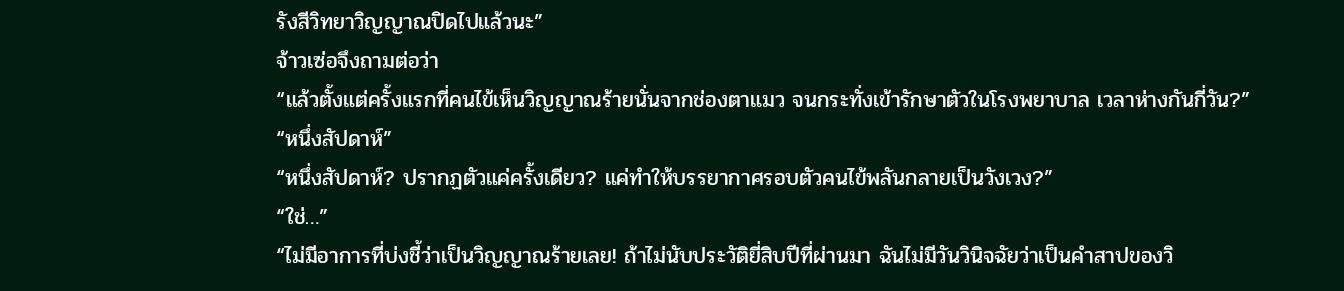รังสีวิทยาวิญญาณปิดไปแล้วนะ”
จ้าวเซ่อจึงถามต่อว่า
“แล้วตั้งแต่ครั้งแรกที่คนไข้เห็นวิญญาณร้ายนั่นจากช่องตาแมว จนกระทั่งเข้ารักษาตัวในโรงพยาบาล เวลาห่างกันกี่วัน?”
“หนึ่งสัปดาห์”
“หนึ่งสัปดาห์? ปรากฏตัวแค่ครั้งเดียว? แค่ทำให้บรรยากาศรอบตัวคนไข้พลันกลายเป็นวังเวง?”
“ใช่…”
“ไม่มีอาการที่บ่งชี้ว่าเป็นวิญญาณร้ายเลย! ถ้าไม่นับประวัติยี่สิบปีที่ผ่านมา ฉันไม่มีวันวินิจฉัยว่าเป็นคำสาปของวิ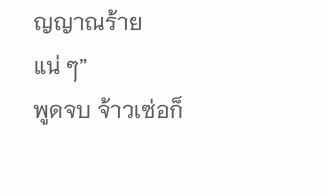ญญาณร้ายแน่ ๆ”
พูดจบ จ้าวเซ่อก็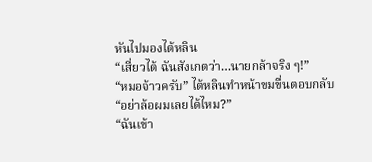หันไปมองไต้หลิน
“เสี่ยวไต้ ฉันสังเกตว่า…นายกล้าจริง ๆ!”
“หมอจ้าวครับ” ไต้หลินทำหน้าขมขื่นตอบกลับ “อย่าล้อผมเลยได้ไหม?”
“ฉันเข้า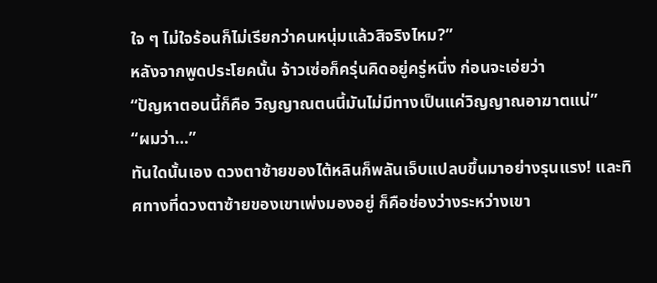ใจ ๆ ไม่ใจร้อนก็ไม่เรียกว่าคนหนุ่มแล้วสิจริงไหม?”
หลังจากพูดประโยคนั้น จ้าวเซ่อก็ครุ่นคิดอยู่ครู่หนึ่ง ก่อนจะเอ่ยว่า
“ปัญหาตอนนี้ก็คือ วิญญาณตนนี้มันไม่มีทางเป็นแค่วิญญาณอาฆาตแน่”
“ผมว่า…”
ทันใดนั้นเอง ดวงตาซ้ายของไต้หลินก็พลันเจ็บแปลบขึ้นมาอย่างรุนแรง! และทิศทางที่ดวงตาซ้ายของเขาเพ่งมองอยู่ ก็คือช่องว่างระหว่างเขา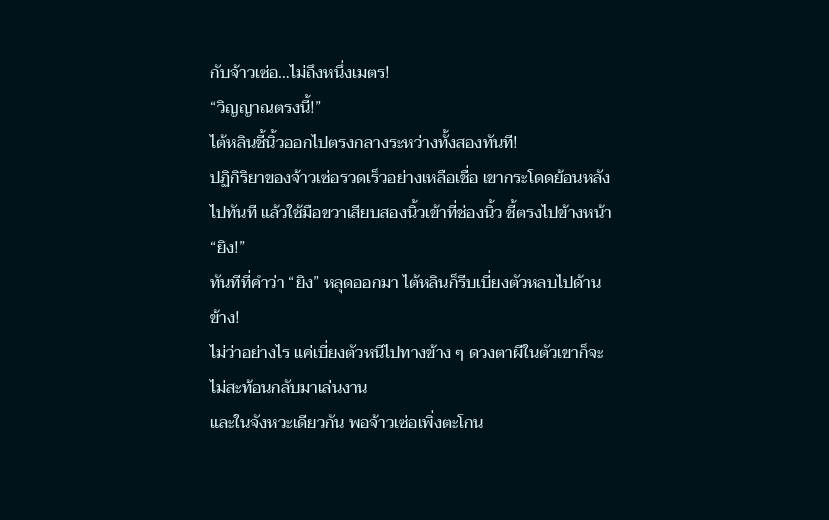กับจ้าวเซ่อ…ไม่ถึงหนึ่งเมตร!
“วิญญาณตรงนี้!”
ไต้หลินชี้นิ้วออกไปตรงกลางระหว่างทั้งสองทันที!
ปฏิกิริยาของจ้าวเซ่อรวดเร็วอย่างเหลือเชื่อ เขากระโดดย้อนหลังไปทันที แล้วใช้มือขวาเสียบสองนิ้วเข้าที่ช่องนิ้ว ชี้ตรงไปข้างหน้า
“ยิง!”
ทันทีที่คำว่า “ยิง” หลุดออกมา ไต้หลินก็รีบเบี่ยงตัวหลบไปด้านข้าง!
ไม่ว่าอย่างไร แค่เบี่ยงตัวหนีไปทางข้าง ๆ ดวงตาผีในตัวเขาก็จะไม่สะท้อนกลับมาเล่นงาน
และในจังหวะเดียวกัน พอจ้าวเซ่อเพิ่งตะโกน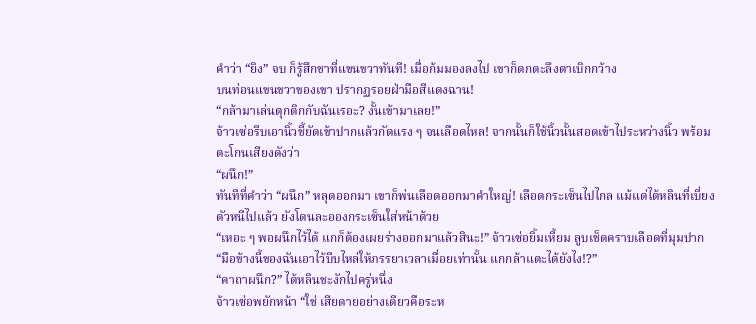คำว่า “ยิง” จบ ก็รู้สึกชาที่แขนขวาทันที! เมื่อก้มมองลงไป เขาก็ตกตะลึงตาเบิกกว้าง
บนท่อนแขนขวาของเขา ปรากฏรอยฝ่ามือสีแดงฉาน!
“กล้ามาเล่นตุกติกกับฉันเรอะ? งั้นเข้ามาเลย!”
จ้าวเซ่อรีบเอานิ้วชี้ยัดเข้าปากแล้วกัดแรง ๆ จนเลือดไหล! จากนั้นก็ใช้นิ้วนั้นสอดเข้าไประหว่างนิ้ว พร้อมตะโกนเสียงดังว่า
“ผนึก!”
ทันทีที่คำว่า “ผนึก” หลุดออกมา เขาก็พ่นเลือดออกมาคำใหญ่! เลือดกระเซ็นไปไกล แม้แต่ไต้หลินที่เบี่ยงตัวหนีไปแล้ว ยังโดนละอองกระเซ็นใส่หน้าด้วย
“เหอะ ๆ พอผนึกไว้ได้ แกก็ต้องเผยร่างออกมาแล้วสินะ!” จ้าวเซ่อยิ้มเหี้ยม ลูบเช็ดคราบเลือดที่มุมปาก “มือข้างนี้ของฉันเอาไว้บีบไหล่ให้ภรรยาเวลาเมื่อยเท่านั้น แกกล้าแตะได้ยังไง!?”
“คาถาผนึก?” ไต้หลินชะงักไปครู่หนึ่ง
จ้าวเซ่อพยักหน้า “ใช่ เสียดายอย่างเดียวคือระห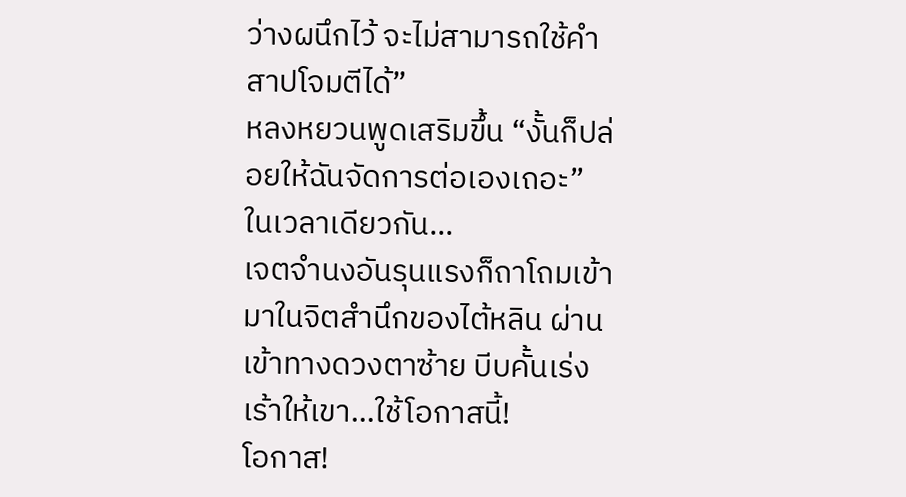ว่างผนึกไว้ จะไม่สามารถใช้คำสาปโจมตีได้”
หลงหยวนพูดเสริมขึ้น “งั้นก็ปล่อยให้ฉันจัดการต่อเองเถอะ”
ในเวลาเดียวกัน…
เจตจำนงอันรุนแรงก็ถาโถมเข้ามาในจิตสำนึกของไต้หลิน ผ่านเข้าทางดวงตาซ้าย บีบคั้นเร่งเร้าให้เขา…ใช้โอกาสนี้!
โอกาส!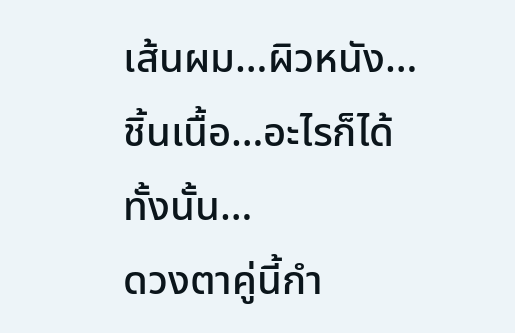เส้นผม…ผิวหนัง…ชิ้นเนื้อ…อะไรก็ได้ทั้งนั้น…
ดวงตาคู่นี้กำ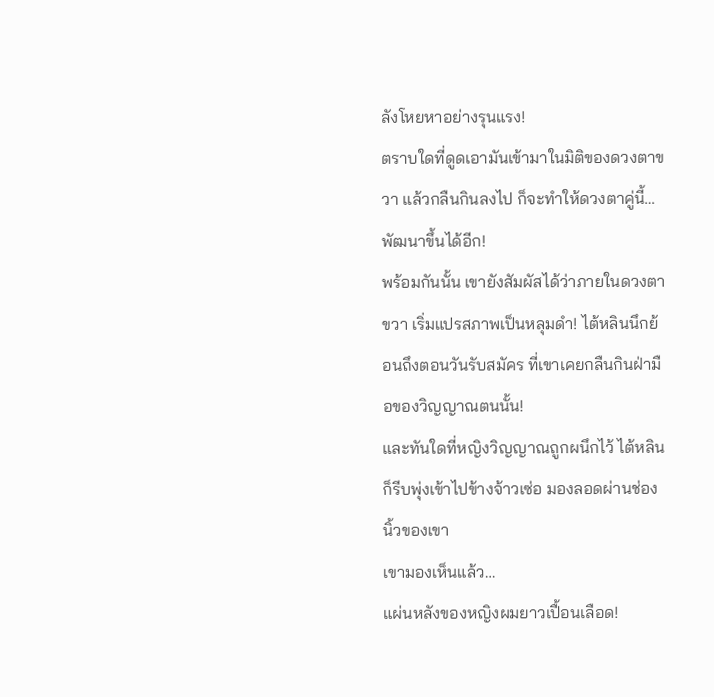ลังโหยหาอย่างรุนแรง!
ตราบใดที่ดูดเอามันเข้ามาในมิติของดวงตาขวา แล้วกลืนกินลงไป ก็จะทำให้ดวงตาคู่นี้…พัฒนาขึ้นได้อีก!
พร้อมกันนั้น เขายังสัมผัสได้ว่าภายในดวงตาขวา เริ่มแปรสภาพเป็นหลุมดำ! ไต้หลินนึกย้อนถึงตอนวันรับสมัคร ที่เขาเคยกลืนกินฝ่ามือของวิญญาณตนนั้น!
และทันใดที่หญิงวิญญาณถูกผนึกไว้ ไต้หลินก็รีบพุ่งเข้าไปข้างจ้าวเซ่อ มองลอดผ่านช่องนิ้วของเขา
เขามองเห็นแล้ว…
แผ่นหลังของหญิงผมยาวเปื้อนเลือด!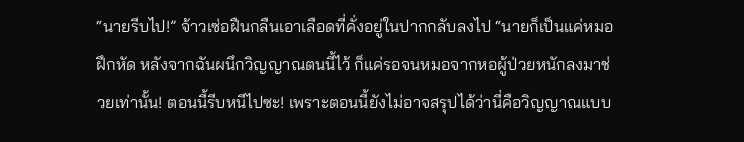“นายรีบไป!” จ้าวเซ่อฝืนกลืนเอาเลือดที่คั่งอยู่ในปากกลับลงไป “นายก็เป็นแค่หมอฝึกหัด หลังจากฉันผนึกวิญญาณตนนี้ไว้ ก็แค่รอจนหมอจากหอผู้ป่วยหนักลงมาช่วยเท่านั้น! ตอนนี้รีบหนีไปซะ! เพราะตอนนี้ยังไม่อาจสรุปได้ว่านี่คือวิญญาณแบบ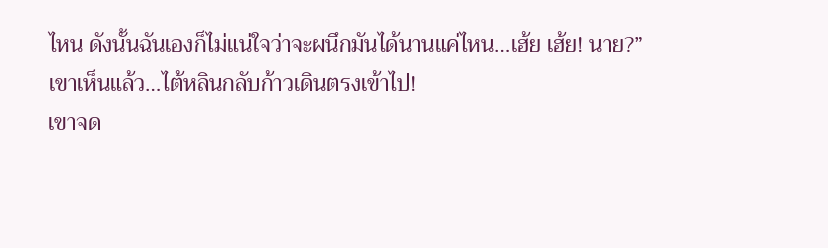ไหน ดังนั้นฉันเองก็ไม่แน่ใจว่าจะผนึกมันได้นานแค่ไหน…เฮ้ย เฮ้ย! นาย?”
เขาเห็นแล้ว…ไต้หลินกลับก้าวเดินตรงเข้าไป!
เขาจด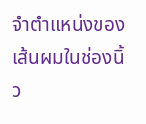จำตำแหน่งของเส้นผมในช่องนิ้ว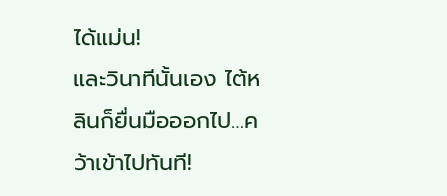ได้แม่น!
และวินาทีนั้นเอง ไต้หลินก็ยื่นมือออกไป…คว้าเข้าไปทันที!